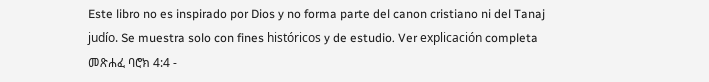Este libro no es inspirado por Dios y no forma parte del canon cristiano ni del Tanaj judío. Se muestra solo con fines históricos y de estudio. Ver explicación completa መጽሐፈ ባሮክ 4:4 -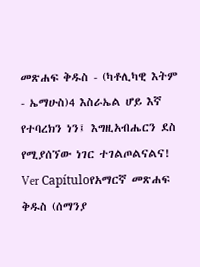መጽሐፍ ቅዱስ - (ካቶሊካዊ እትም - ኤማሁስ)4 እስራኤል ሆይ እኛ የተባረክን ነን፤ እግዚአብሔርን ደስ የሚያሰኘው ነገር ተገልጦልናልና! Ver Capítuloየአማርኛ መጽሐፍ ቅዱስ (ሰማንያ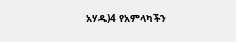አሃዱ)4 የአምላካችን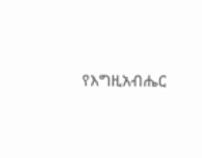የእግዚአብሔር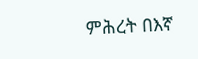ምሕረት በእኛ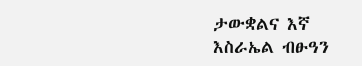ታውቋልና እኛ እስራኤል ብፁዓን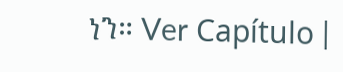ነን። Ver Capítulo |